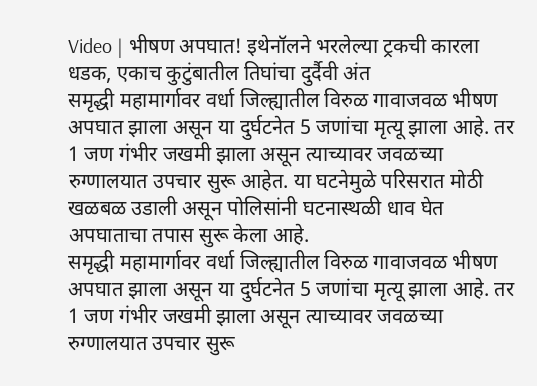Video | भीषण अपघात! इथेनॉलने भरलेल्या ट्रकची कारला धडक, एकाच कुटुंबातील तिघांचा दुर्दैवी अंत
समृद्धी महामार्गावर वर्धा जिल्ह्यातील विरुळ गावाजवळ भीषण अपघात झाला असून या दुर्घटनेत 5 जणांचा मृत्यू झाला आहे. तर 1 जण गंभीर जखमी झाला असून त्याच्यावर जवळच्या रुग्णालयात उपचार सुरू आहेत. या घटनेमुळे परिसरात मोठी खळबळ उडाली असून पोलिसांनी घटनास्थळी धाव घेत अपघाताचा तपास सुरू केला आहे.
समृद्धी महामार्गावर वर्धा जिल्ह्यातील विरुळ गावाजवळ भीषण अपघात झाला असून या दुर्घटनेत 5 जणांचा मृत्यू झाला आहे. तर 1 जण गंभीर जखमी झाला असून त्याच्यावर जवळच्या रुग्णालयात उपचार सुरू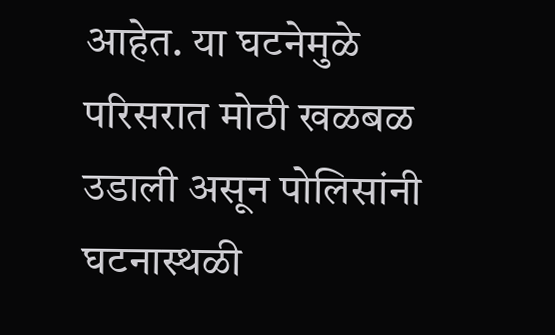आहेत. या घटनेमुळे परिसरात मोठी खळबळ उडाली असून पोलिसांनी घटनास्थळी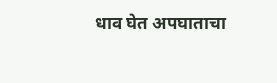धाव घेत अपघाताचा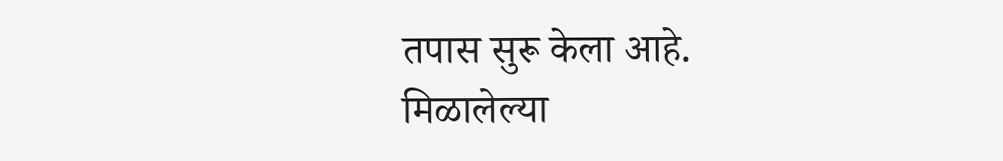तपास सुरू केला आहे.
मिळालेल्या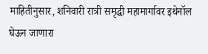माहितीनुसार, शनिवारी रात्री समृद्धी महामार्गावर इथेनॉल घेऊन जाणारा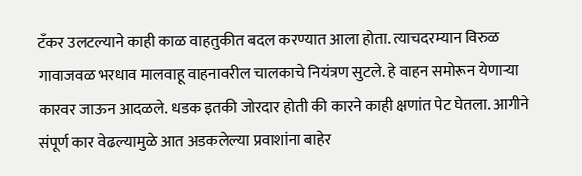टँकर उलटल्याने काही काळ वाहतुकीत बदल करण्यात आला होता. त्याचदरम्यान विरुळ गावाजवळ भरधाव मालवाहू वाहनावरील चालकाचे नियंत्रण सुटले. हे वाहन समोरून येणाऱ्या कारवर जाऊन आदळले. धडक इतकी जोरदार होती की कारने काही क्षणांत पेट घेतला. आगीने संपूर्ण कार वेढल्यामुळे आत अडकलेल्या प्रवाशांना बाहेर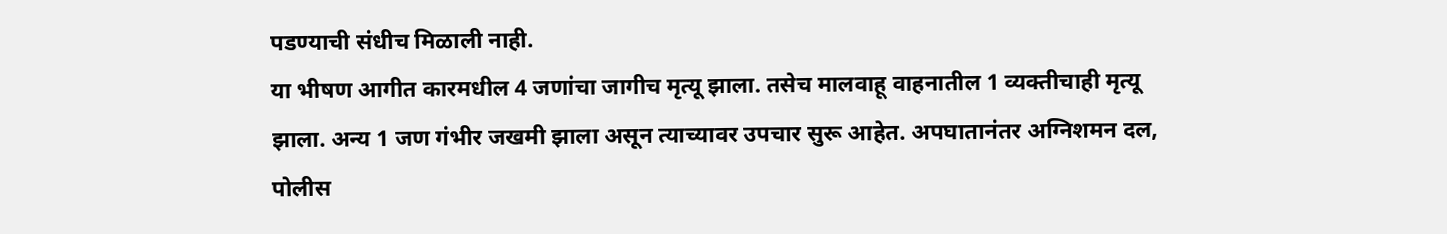पडण्याची संधीच मिळाली नाही.
या भीषण आगीत कारमधील 4 जणांचा जागीच मृत्यू झाला. तसेच मालवाहू वाहनातील 1 व्यक्तीचाही मृत्यू झाला. अन्य 1 जण गंभीर जखमी झाला असून त्याच्यावर उपचार सुरू आहेत. अपघातानंतर अग्निशमन दल, पोलीस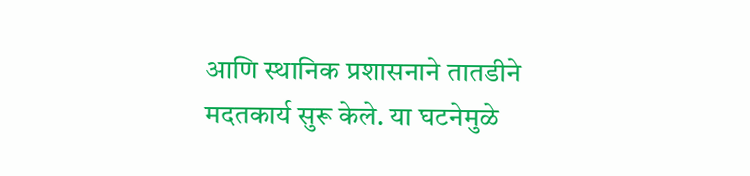आणि स्थानिक प्रशासनाने तातडीने मदतकार्य सुरू केले. या घटनेमुळे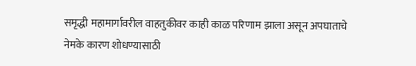समृद्धी महामार्गावरील वाहतुकीवर काही काळ परिणाम झाला असून अपघाताचे नेमके कारण शोधण्यासाठी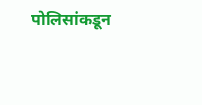पोलिसांकडून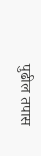पुढील तपास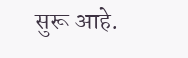सुरू आहे.